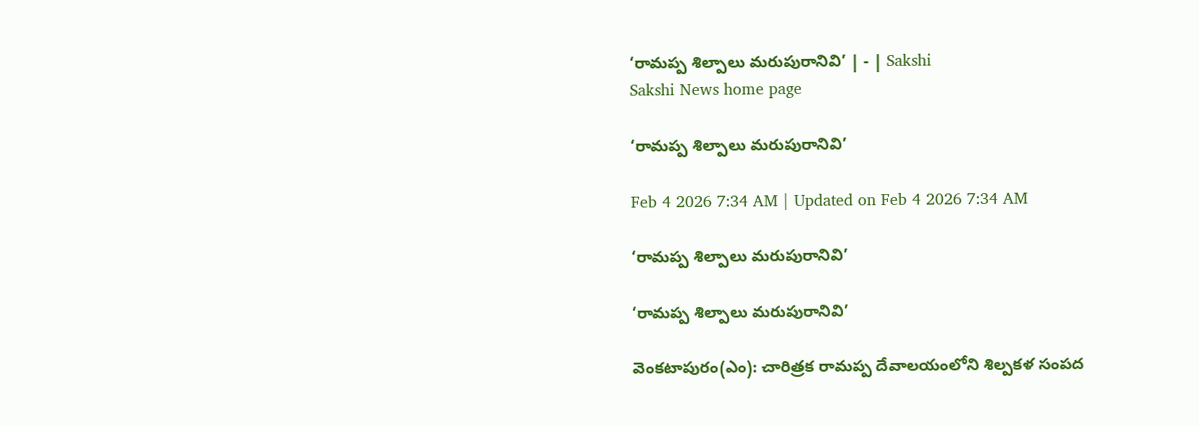‘రామప్ప శిల్పాలు మరుపురానివి’ | - | Sakshi
Sakshi News home page

‘రామప్ప శిల్పాలు మరుపురానివి’

Feb 4 2026 7:34 AM | Updated on Feb 4 2026 7:34 AM

‘రామప్ప శిల్పాలు మరుపురానివి’

‘రామప్ప శిల్పాలు మరుపురానివి’

వెంకటాపురం(ఎం): చారిత్రక రామప్ప దేవాలయంలోని శిల్పకళ సంపద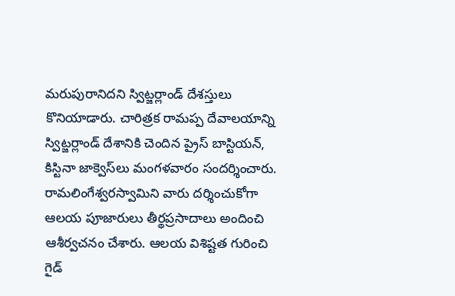మరుపురానిదని స్విట్జర్లాండ్‌ దేశస్తులు కొనియాడారు. చారిత్రక రామప్ప దేవాలయాన్ని స్విట్జర్లాండ్‌ దేశానికి చెందిన ప్రైస్‌ బాస్టియన్‌, కిస్టినా జాక్వెస్‌లు మంగళవారం సందర్శించారు. రామలింగేశ్వరస్వామిని వారు దర్శించుకోగా ఆలయ పూజారులు తీర్థప్రసాదాలు అందించి ఆశీర్వచనం చేశారు. ఆలయ విశిష్టత గురించి గైడ్‌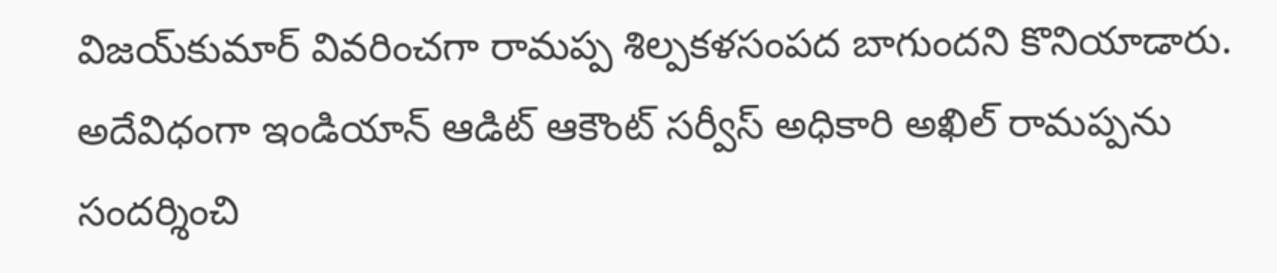విజయ్‌కుమార్‌ వివరించగా రామప్ప శిల్పకళసంపద బాగుందని కొనియాడారు. అదేవిధంగా ఇండియాన్‌ ఆడిట్‌ ఆకౌంట్‌ సర్వీస్‌ అధికారి అఖిల్‌ రామప్పను సందర్శించి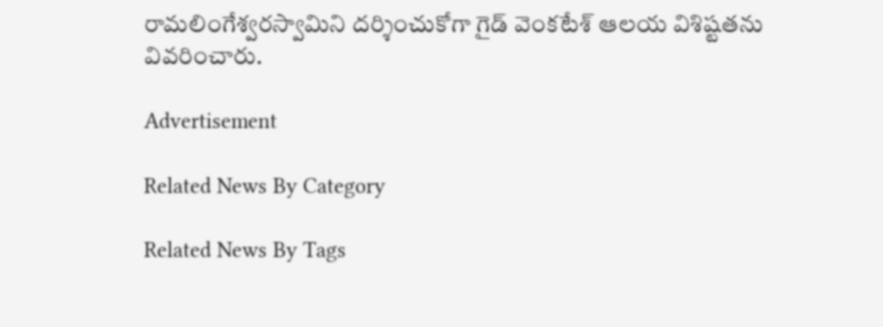రామలింగేశ్వరస్వామిని దర్శించుకోగా గైడ్‌ వెంకటేశ్‌ ఆలయ విశిష్టతను వివరించారు.

Advertisement

Related News By Category

Related News By Tags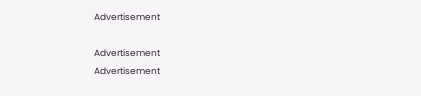Advertisement

Advertisement
Advertisement